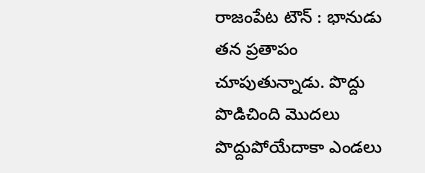రాజంపేట టౌన్ : భానుడు తన ప్రతాపం చూపుతున్నాడు. పొద్దు పొడిచింది మొదలు పొద్దుపోయేదాకా ఎండలు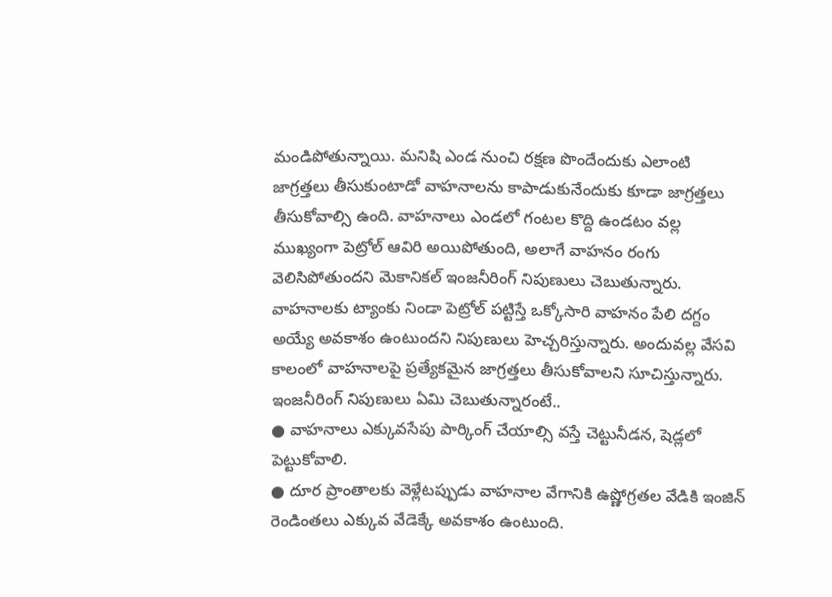మండిపోతున్నాయి. మనిషి ఎండ నుంచి రక్షణ పొందేందుకు ఎలాంటి జాగ్రత్తలు తీసుకుంటాడో వాహనాలను కాపాడుకునేందుకు కూడా జాగ్రత్తలు తీసుకోవాల్సి ఉంది. వాహనాలు ఎండలో గంటల కొద్ది ఉండటం వల్ల ముఖ్యంగా పెట్రోల్ ఆవిరి అయిపోతుంది, అలాగే వాహనం రంగు వెలిసిపోతుందని మెకానికల్ ఇంజనీరింగ్ నిపుణులు చెబుతున్నారు. వాహనాలకు ట్యాంకు నిండా పెట్రోల్ పట్టిస్తే ఒక్కోసారి వాహనం పేలి దగ్దం అయ్యే అవకాశం ఉంటుందని నిపుణులు హెచ్చరిస్తున్నారు. అందువల్ల వేసవి కాలంలో వాహనాలపై ప్రత్యేకమైన జాగ్రత్తలు తీసుకోవాలని సూచిస్తున్నారు.
ఇంజనీరింగ్ నిపుణులు ఏమి చెబుతున్నారంటే..
● వాహనాలు ఎక్కువసేపు పార్కింగ్ చేయాల్సి వస్తే చెట్టునీడన, షెడ్లలో పెట్టుకోవాలి.
● దూర ప్రాంతాలకు వెళ్లేటప్పుడు వాహనాల వేగానికి ఉష్ణోగ్రతల వేడికి ఇంజిన్ రెండింతలు ఎక్కువ వేడెక్కే అవకాశం ఉంటుంది.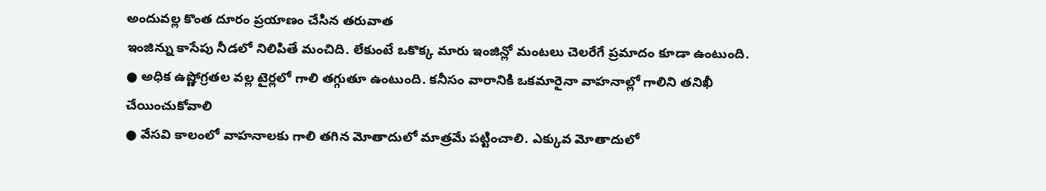అందువల్ల కొంత దూరం ప్రయాణం చేసిన తరువాత
ఇంజిన్ను కాసేపు నీడలో నిలిపితే మంచిది. లేకుంటే ఒకొక్క మారు ఇంజిన్లో మంటలు చెలరేగే ప్రమాదం కూడా ఉంటుంది.
● అధిక ఉష్ణోగ్రతల వల్ల టైర్లలో గాలి తగ్గుతూ ఉంటుంది. కనీసం వారానికి ఒకమారైనా వాహనాల్లో గాలిని తనిఖీ చేయించుకోవాలి
● వేసవి కాలంలో వాహనాలకు గాలి తగిన మోతాదులో మాత్రమే పట్టించాలి. ఎక్కువ మోతాదులో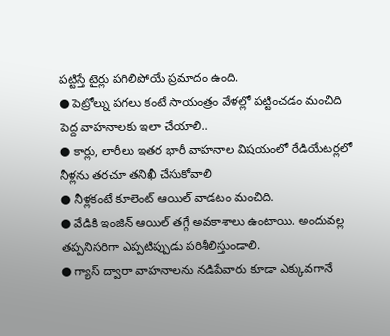పట్టిస్తే టైర్లు పగిలిపోయే ప్రమాదం ఉంది.
● పెట్రోల్ను పగలు కంటే సాయంత్రం వేళల్లో పట్టించడం మంచిది
పెద్ద వాహనాలకు ఇలా చేయాలి..
● కార్లు, లారీలు ఇతర భారీ వాహనాల విషయంలో రేడియేటర్లలో నీళ్లను తరచూ తనిఖీ చేసుకోవాలి
● నీళ్లకంటే కూలెంట్ ఆయిల్ వాడటం మంచిది.
● వేడికి ఇంజిన్ ఆయిల్ తగ్గే అవకాశాలు ఉంటాయి. అందువల్ల తప్పనిసరిగా ఎప్పటిప్పుడు పరిశీలిస్తుండాలి.
● గ్యాస్ ద్వారా వాహనాలను నడిపేవారు కూడా ఎక్కువగానే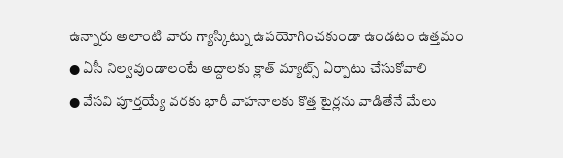ఉన్నారు అలాంటి వారు గ్యాస్కిట్ను ఉపయోగించకుండా ఉండటం ఉత్తమం
● ఏసీ నిల్వవుండాలంటే అద్దాలకు క్లాత్ మ్యాట్స్ ఏర్పాటు చేసుకోవాలి
● వేసవి పూర్తయ్యే వరకు భారీ వాహనాలకు కొత్త టైర్లను వాడితేనే మేలు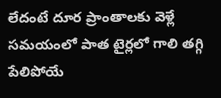లేదంటే దూర ప్రాంతాలకు వెళ్లే సమయంలో పాత టైర్లలో గాలి తగ్గి పేలిపోయే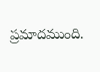ప్రమాదముంది.